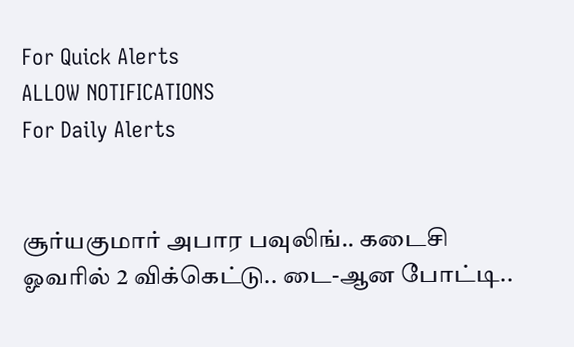For Quick Alerts
ALLOW NOTIFICATIONS
For Daily Alerts


சூர்யகுமார் அபார பவுலிங்.. கடைசி ஓவரில் 2 விக்கெட்டு.. டை-ஆன போட்டி..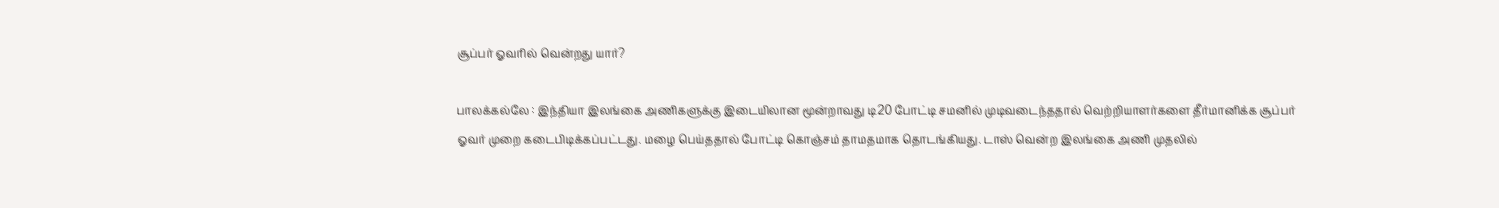சூப்பர் ஓவரில் வென்றது யார்?

பாலக்கல்லே : இந்தியா இலங்கை அணிகளுக்கு இடையிலான மூன்றாவது டி20 போட்டி சமனில் முடிவடைந்ததால் வெற்றியாளர்களை தீர்மானிக்க சூப்பர் ஓவர் முறை கடைபிடிக்கப்பட்டது. மழை பெய்ததால் போட்டி கொஞ்சம் தாமதமாக தொடங்கியது. டாஸ் வென்ற இலங்கை அணி முதலில்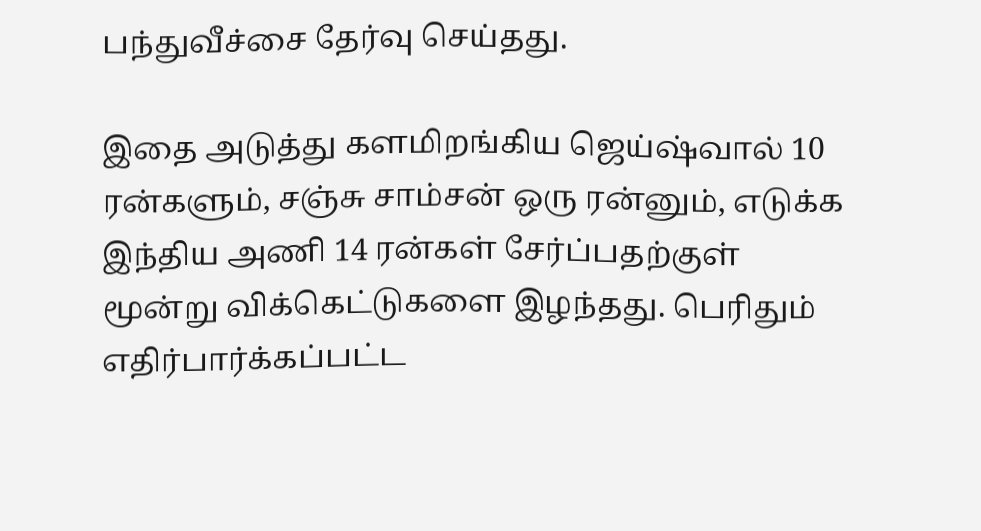பந்துவீச்சை தேர்வு செய்தது.

இதை அடுத்து களமிறங்கிய ஜெய்ஷ்வால் 10 ரன்களும், சஞ்சு சாம்சன் ஒரு ரன்னும், எடுக்க இந்திய அணி 14 ரன்கள் சேர்ப்பதற்குள் மூன்று விக்கெட்டுகளை இழந்தது. பெரிதும் எதிர்பார்க்கப்பட்ட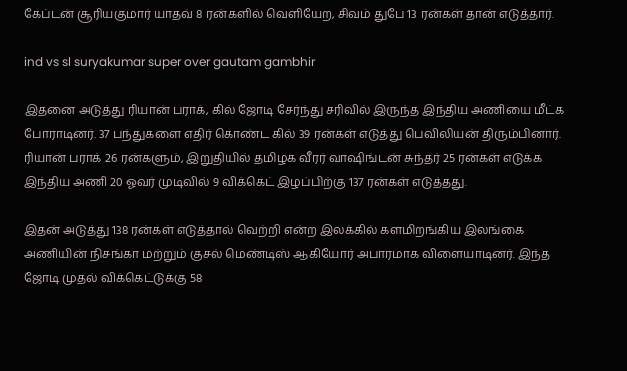கேப்டன் சூரியகுமார் யாதவ் 8 ரன்களில் வெளியேற, சிவம் துபே 13 ரன்கள் தான் எடுத்தார்.

ind vs sl suryakumar super over gautam gambhir

இதனை அடுத்து ரியான் பராக், கில் ஜோடி சேர்ந்து சரிவில் இருந்த இந்திய அணியை மீட்க போராடினர். 37 பந்துகளை எதிர் கொண்ட கில் 39 ரன்கள் எடுத்து பெவிலியன் திரும்பினார். ரியான் பராக் 26 ரன்களும், இறுதியில் தமிழக வீரர் வாஷிங்டன் சுந்தர் 25 ரன்கள் எடுக்க இந்திய அணி 20 ஓவர் முடிவில் 9 விக்கெட் இழப்பிற்கு 137 ரன்கள் எடுத்தது.

இதன் அடுத்து 138 ரன்கள் எடுத்தால் வெற்றி என்ற இலக்கில் களமிறங்கிய இலங்கை அணியின் நிசங்கா மற்றும் குசல் மெண்டிஸ் ஆகியோர் அபாரமாக விளையாடினர். இந்த ஜோடி முதல் விக்கெட்டுக்கு 58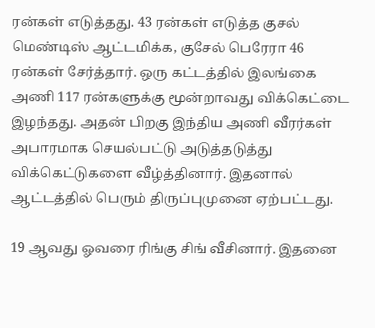ரன்கள் எடுத்தது. 43 ரன்கள் எடுத்த குசல் மெண்டிஸ் ஆட்டமிக்க, குசேல் பெரேரா 46 ரன்கள் சேர்த்தார். ஒரு கட்டத்தில் இலங்கை அணி 117 ரன்களுக்கு மூன்றாவது விக்கெட்டை இழந்தது. அதன் பிறகு இந்திய அணி வீரர்கள் அபாரமாக செயல்பட்டு அடுத்தடுத்து விக்கெட்டுகளை வீழ்த்தினார். இதனால் ஆட்டத்தில் பெரும் திருப்புமுனை ஏற்பட்டது.

19 ஆவது ஓவரை ரிங்கு சிங் வீசினார். இதனை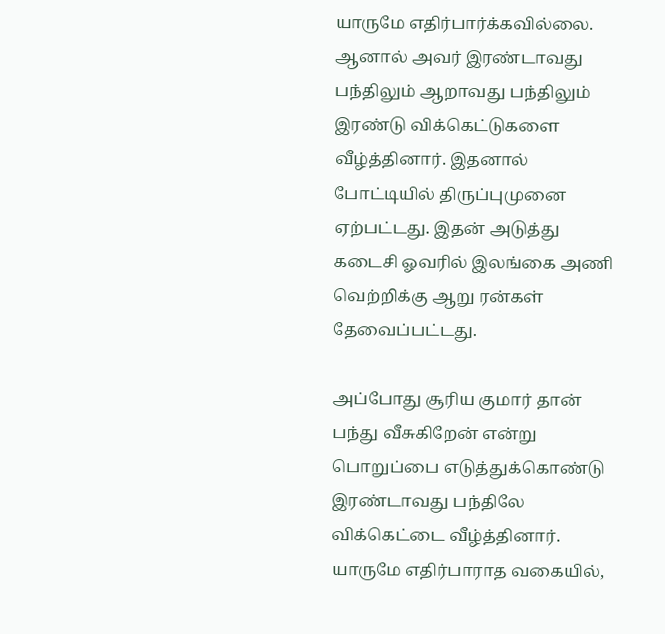யாருமே எதிர்பார்க்கவில்லை. ஆனால் அவர் இரண்டாவது பந்திலும் ஆறாவது பந்திலும் இரண்டு விக்கெட்டுகளை வீழ்த்தினார். இதனால் போட்டியில் திருப்புமுனை ஏற்பட்டது. இதன் அடுத்து கடைசி ஓவரில் இலங்கை அணி வெற்றிக்கு ஆறு ரன்கள் தேவைப்பட்டது.

அப்போது சூரிய குமார் தான் பந்து வீசுகிறேன் என்று பொறுப்பை எடுத்துக்கொண்டு இரண்டாவது பந்திலே விக்கெட்டை வீழ்த்தினார். யாருமே எதிர்பாராத வகையில்,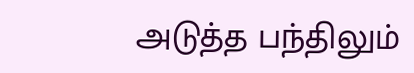அடுத்த பந்திலும்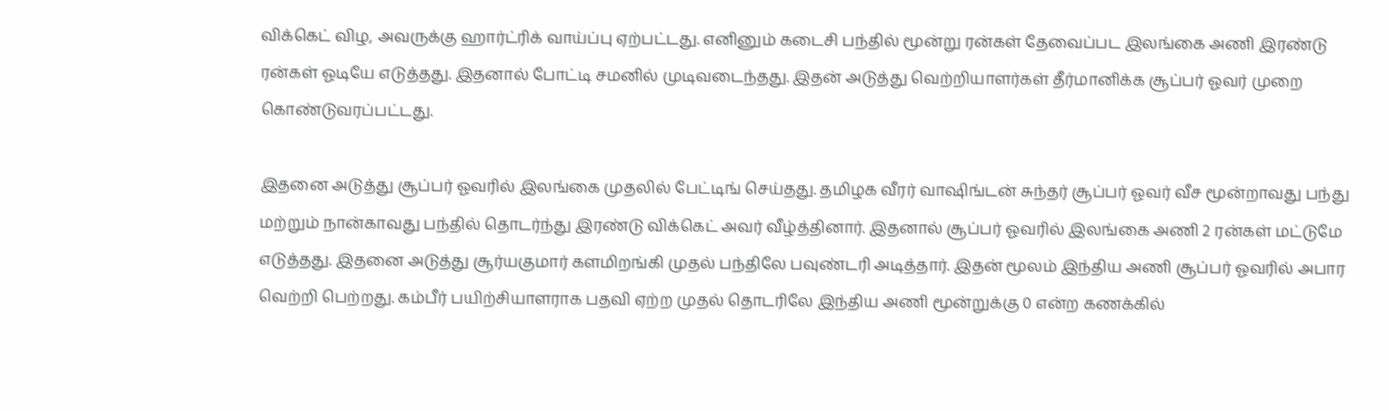விக்கெட் விழ, அவருக்கு ஹார்ட்ரிக் வாய்ப்பு ஏற்பட்டது. எனினும் கடைசி பந்தில் மூன்று ரன்கள் தேவைப்பட இலங்கை அணி இரண்டு ரன்கள் ஓடியே எடுத்தது. இதனால் போட்டி சமனில் முடிவடைந்தது. இதன் அடுத்து வெற்றியாளர்கள் தீர்மானிக்க சூப்பர் ஓவர் முறை கொண்டுவரப்பட்டது.

இதனை அடுத்து சூப்பர் ஓவரில் இலங்கை முதலில் பேட்டிங் செய்தது. தமிழக வீரர் வாஷிங்டன் சுந்தர் சூப்பர் ஓவர் வீச மூன்றாவது பந்து மற்றும் நான்காவது பந்தில் தொடர்ந்து இரண்டு விக்கெட் அவர் வீழ்த்தினார். இதனால் சூப்பர் ஓவரில் இலங்கை அணி 2 ரன்கள் மட்டுமே எடுத்தது. இதனை அடுத்து சூர்யகுமார் களமிறங்கி முதல் பந்திலே பவுண்டரி அடித்தார். இதன் மூலம் இந்திய அணி சூப்பர் ஓவரில் அபார வெற்றி பெற்றது. கம்பீர் பயிற்சியாளராக பதவி ஏற்ற முதல் தொடரிலே இந்திய அணி மூன்றுக்கு 0 என்ற கணக்கில்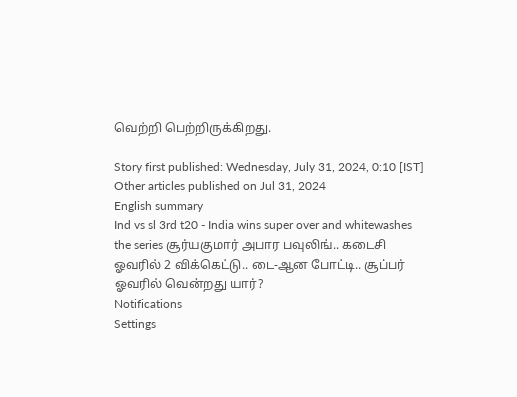வெற்றி பெற்றிருக்கிறது.

Story first published: Wednesday, July 31, 2024, 0:10 [IST]
Other articles published on Jul 31, 2024
English summary
Ind vs sl 3rd t20 - India wins super over and whitewashes the series சூர்யகுமார் அபார பவுலிங்.. கடைசி ஓவரில் 2 விக்கெட்டு.. டை-ஆன போட்டி.. சூப்பர் ஓவரில் வென்றது யார்?
Notifications
Settings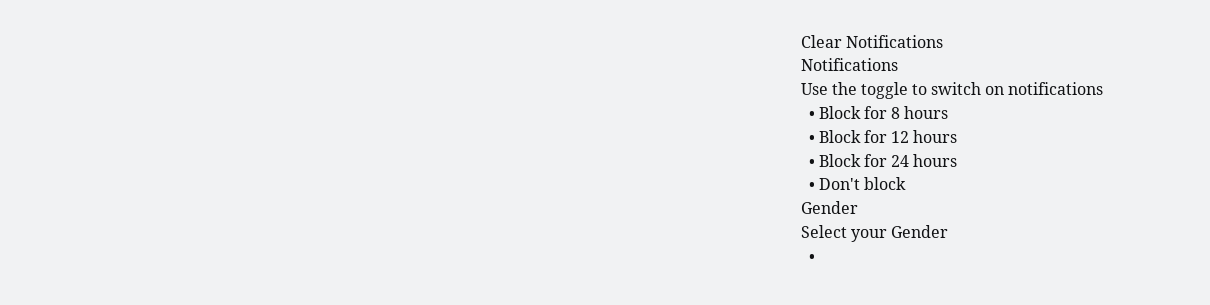Clear Notifications
Notifications
Use the toggle to switch on notifications
  • Block for 8 hours
  • Block for 12 hours
  • Block for 24 hours
  • Don't block
Gender
Select your Gender
  •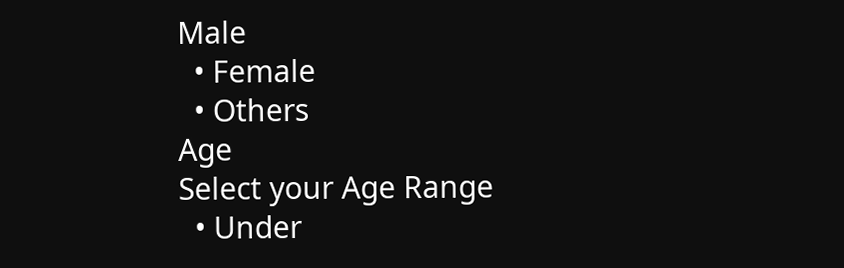Male
  • Female
  • Others
Age
Select your Age Range
  • Under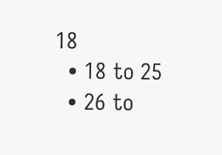18
  • 18 to 25
  • 26 to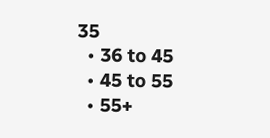35
  • 36 to 45
  • 45 to 55
  • 55+